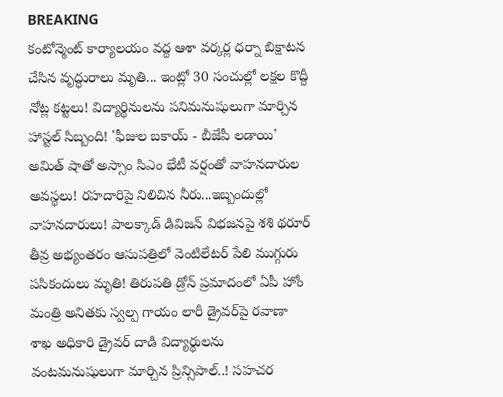BREAKING
కంటోన్మెంట్ కార్యాలయం వద్ద ఆశా వర్కర్ల ధర్నా బిక్షాటన చేసిన వృద్ధురాలు మృతి... ఇంట్లో 30 సంచుల్లో లక్షల కొద్దీ నోట్ల కట్టలు! విద్యార్థినులను పనిమనుషులుగా మార్చిన హాస్టల్ సిబ్బంది! 'ఫీజుల బకాయ్ - బీజేపీ లడాయి' అమిత్ షాతో అస్సాం సిఎం భేటీ వర్షంతో వాహనదారుల అవస్థలు! రహదారిపై నిలిచిన నీరు...ఇబ్బందుల్లో వాహనదారులు! పాలక్కాడ్ డివిజన్ విభజనపై శశి థరూర్ తీవ్ర అభ్యంతరం ఆసుపత్రిలో వెంటిలేటర్ పేలి ముగ్గురు పసికందులు మృతి! తిరుపతి డ్రోన్ ప్రమాదంలో ఏపీ హోం మంత్రి అనితకు స్వల్ప గాయం లారీ డ్రైవర్‌పై రవాణా శాఖ అధికారి డ్రైవర్ దాడి విద్యార్థులను వంటమనుషులుగా మార్చిన ప్రిన్సిపాల్..! సహచర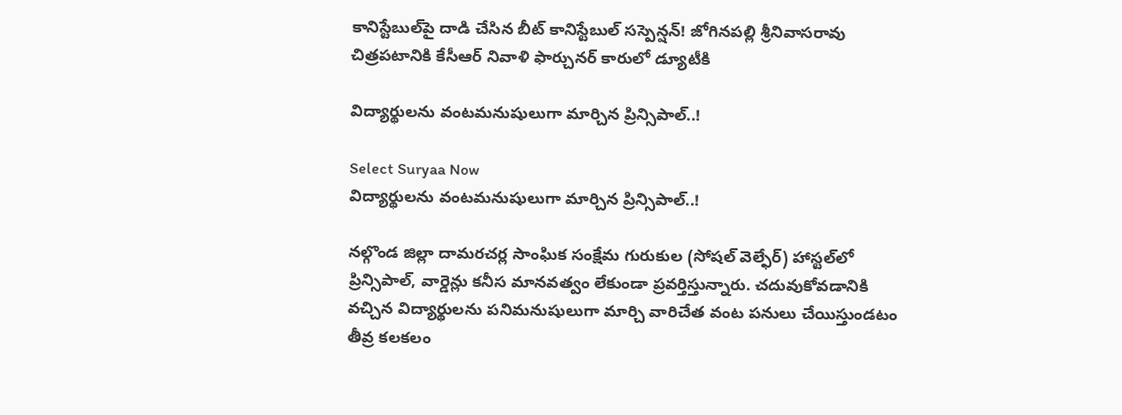కానిస్టేబుల్‌పై దాడి చేసిన బీట్ కానిస్టేబుల్ సస్పెన్షన్! జోగినపల్లి శ్రీనివాసరావు చిత్రపటానికి కేసీఆర్ నివాళి ఫార్చునర్ కారులో డ్యూటీకి

విద్యార్థులను వంటమనుషులుగా మార్చిన ప్రిన్సిపాల్..!

Select Suryaa Now
విద్యార్థులను వంటమనుషులుగా మార్చిన ప్రిన్సిపాల్..!

నల్గొండ జిల్లా దామరచర్ల సాంఘిక సంక్షేమ గురుకుల (సోషల్ వెల్ఫేర్) హాస్టల్‌లో ప్రిన్సిపాల్, వార్డెన్లు కనీస మానవత్వం లేకుండా ప్రవర్తిస్తున్నారు. చదువుకోవడానికి వచ్చిన విద్యార్థులను పనిమనుషులుగా మార్చి వారిచేత వంట పనులు చేయిస్తుండటం తీవ్ర కలకలం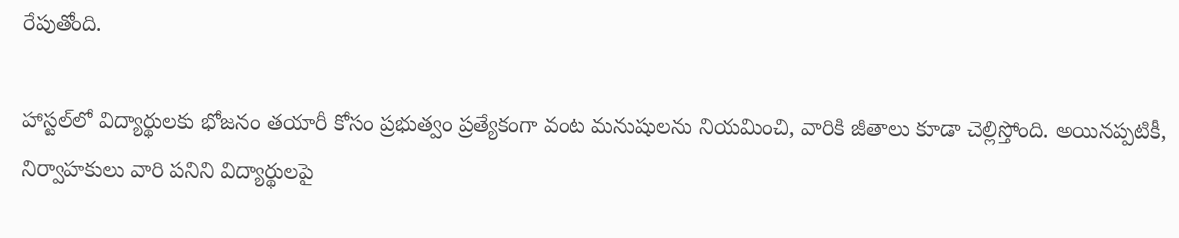రేపుతోంది.

హాస్టల్‌లో విద్యార్థులకు భోజనం తయారీ కోసం ప్రభుత్వం ప్రత్యేకంగా వంట మనుషులను నియమించి, వారికి జీతాలు కూడా చెల్లిస్తోంది. అయినప్పటికీ, నిర్వాహకులు వారి పనిని విద్యార్థులపై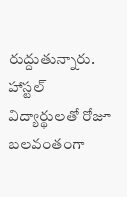రుద్దుతున్నారు. హాస్టల్ విద్యార్థులతో రోజూ బలవంతంగా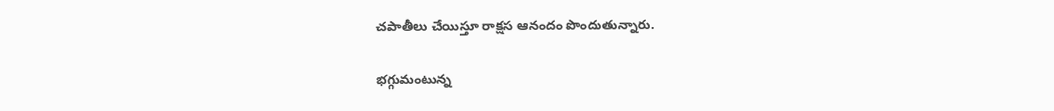చపాతీలు చేయిస్తూ రాక్షస ఆనందం పొందుతున్నారు.

భగ్గుమంటున్న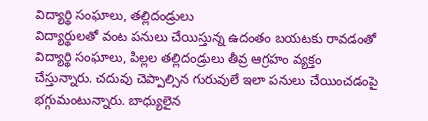విద్యార్థి సంఘాలు, తల్లిదండ్రులు
విద్యార్థులతో వంట పనులు చేయిస్తున్న ఉదంతం బయటకు రావడంతో విద్యార్థి సంఘాలు, పిల్లల తల్లిదండ్రులు తీవ్ర ఆగ్రహం వ్యక్తం చేస్తున్నారు. చదువు చెప్పాల్సిన గురువులే ఇలా పనులు చేయించడంపై భగ్గుమంటున్నారు. బాధ్యులైన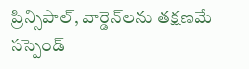ప్రిన్సిపాల్, వార్డెన్‌లను తక్షణమే సస్పెండ్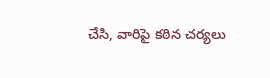చేసి, వారిపై కఠిన చర్యలు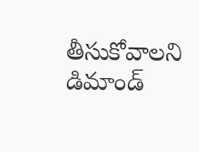తీసుకోవాలని డిమాండ్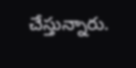చేస్తున్నారు.